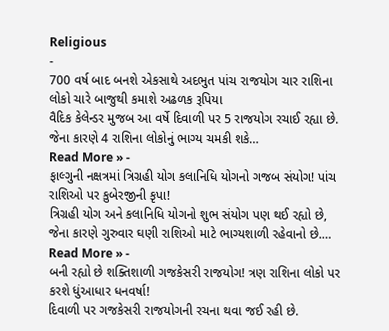Religious
-
700 વર્ષ બાદ બનશે એકસાથે અદભુત પાંચ રાજયોગ ચાર રાશિના લોકો ચારે બાજુથી કમાશે અઢળક રૂપિયા
વૈદિક કેલેન્ડર મુજબ આ વર્ષે દિવાળી પર 5 રાજયોગ રચાઈ રહ્યા છે. જેના કારણે 4 રાશિના લોકોનું ભાગ્ય ચમકી શકે…
Read More » -
ફાલ્ગુની નક્ષત્રમાં ત્રિગ્રહી યોગ કલાનિધિ યોગનો ગજબ સંયોગ! પાંચ રાશિઓ પર કુબેરજીની કૃપા!
ત્રિગ્રહી યોગ અને કલાનિધિ યોગનો શુભ સંયોગ પણ થઈ રહ્યો છે, જેના કારણે ગુરુવાર ઘણી રાશિઓ માટે ભાગ્યશાળી રહેવાનો છે.…
Read More » -
બની રહ્યો છે શક્તિશાળી ગજકેસરી રાજયોગ! ત્રણ રાશિના લોકો પર કરશે ધુંઆધાર ધનવર્ષા!
દિવાળી પર ગજકેસરી રાજયોગની રચના થવા જઈ રહી છે.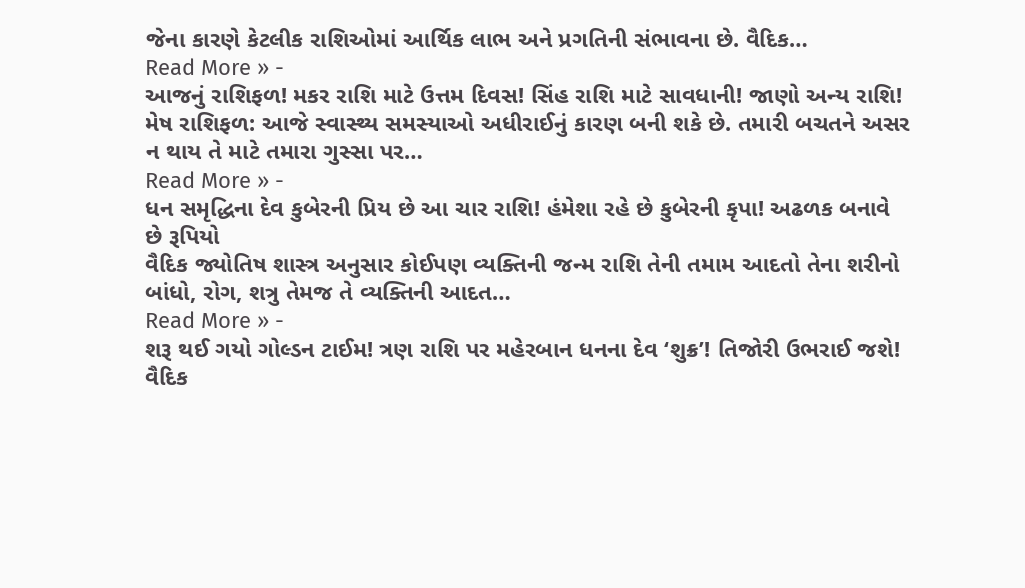જેના કારણે કેટલીક રાશિઓમાં આર્થિક લાભ અને પ્રગતિની સંભાવના છે. વૈદિક…
Read More » -
આજનું રાશિફળ! મકર રાશિ માટે ઉત્તમ દિવસ! સિંહ રાશિ માટે સાવધાની! જાણો અન્ય રાશિ!
મેષ રાશિફળ: આજે સ્વાસ્થ્ય સમસ્યાઓ અધીરાઈનું કારણ બની શકે છે. તમારી બચતને અસર ન થાય તે માટે તમારા ગુસ્સા પર…
Read More » -
ધન સમૃદ્ધિના દેવ કુબેરની પ્રિય છે આ ચાર રાશિ! હંમેશા રહે છે કુબેરની કૃપા! અઢળક બનાવે છે રૂપિયો
વૈદિક જ્યોતિષ શાસ્ત્ર અનુસાર કોઈપણ વ્યક્તિની જન્મ રાશિ તેની તમામ આદતો તેના શરીનો બાંધો, રોગ, શત્રુ તેમજ તે વ્યક્તિની આદત…
Read More » -
શરૂ થઈ ગયો ગોલ્ડન ટાઈમ! ત્રણ રાશિ પર મહેરબાન ધનના દેવ ‘શુક્ર’! તિજોરી ઉભરાઈ જશે!
વૈદિક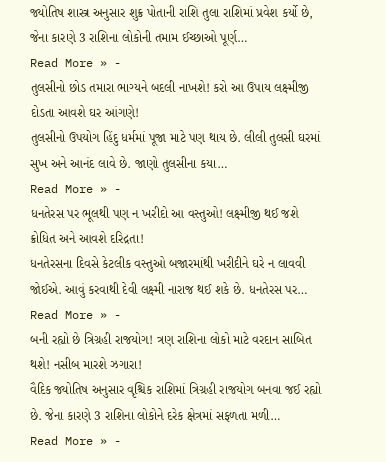જ્યોતિષ શાસ્ત્ર અનુસાર શુક્ર પોતાની રાશિ તુલા રાશિમાં પ્રવેશ કર્યો છે, જેના કારણે 3 રાશિના લોકોની તમામ ઈચ્છાઓ પૂર્ણ…
Read More » -
તુલસીનો છોડ તમારા ભાગ્યને બદલી નાખશે! કરો આ ઉપાય લક્ષ્મીજી દોડતા આવશે ઘર આંગણે!
તુલસીનો ઉપયોગ હિંદુ ધર્મમાં પૂજા માટે પણ થાય છે. લીલી તુલસી ઘરમાં સુખ અને આનંદ લાવે છે. જાણો તુલસીના કયા…
Read More » -
ધનતેરસ પર ભૂલથી પણ ન ખરીદો આ વસ્તુઓ! લક્ષ્મીજી થઈ જશે ક્રોધિત અને આવશે દરિદ્રતા!
ધનતેરસના દિવસે કેટલીક વસ્તુઓ બજારમાંથી ખરીદીને ઘરે ન લાવવી જોઈએ. આવું કરવાથી દેવી લક્ષ્મી નારાજ થઈ શકે છે. ધનતેરસ પર…
Read More » -
બની રહ્યો છે ત્રિગ્રહી રાજયોગ! ત્રણ રાશિના લોકો માટે વરદાન સાબિત થશે! નસીબ મારશે ઝગારા!
વૈદિક જ્યોતિષ અનુસાર વૃશ્ચિક રાશિમાં ત્રિગ્રહી રાજયોગ બનવા જઈ રહ્યો છે. જેના કારણે 3 રાશિના લોકોને દરેક ક્ષેત્રમાં સફળતા મળી…
Read More » -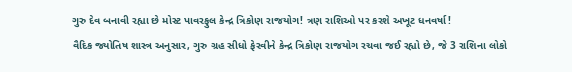ગુરુ દેવ બનાવી રહ્યા છે મોસ્ટ પાવરફુલ કેન્દ્ર ત્રિકોણ રાજયોગ! ત્રણ રાશિઓ પર કરશે અખૂટ ધનવર્ષા!
વૈદિક જ્યોતિષ શાસ્ત્ર અનુસાર, ગુરુ ગ્રહ સીધો ફેરવીને કેન્દ્ર ત્રિકોણ રાજયોગ રચવા જઈ રહ્યો છે, જે 3 રાશિના લોકો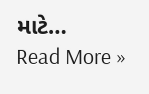માટે…
Read More »